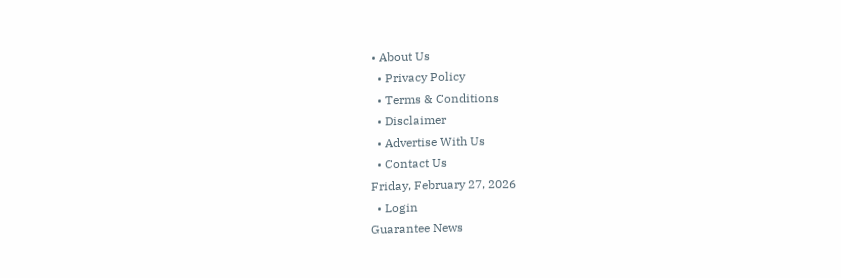• About Us
  • Privacy Policy
  • Terms & Conditions
  • Disclaimer
  • Advertise With Us
  • Contact Us
Friday, February 27, 2026
  • Login
Guarantee News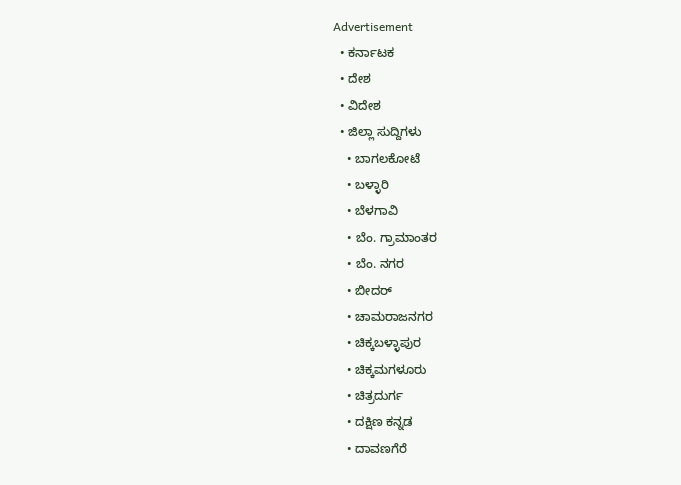Advertisement
  • ಕರ್ನಾಟಕ
  • ದೇಶ
  • ವಿದೇಶ
  • ಜಿಲ್ಲಾ ಸುದ್ದಿಗಳು
    • ಬಾಗಲಕೋಟೆ
    • ಬಳ್ಳಾರಿ
    • ಬೆಳಗಾವಿ
    • ಬೆಂ. ಗ್ರಾಮಾಂತರ
    • ಬೆಂ. ನಗರ
    • ಬೀದರ್
    • ಚಾಮರಾಜನಗರ
    • ಚಿಕ್ಕಬಳ್ಳಾಪುರ
    • ಚಿಕ್ಕಮಗಳೂರು
    • ಚಿತ್ರದುರ್ಗ
    • ದಕ್ಷಿಣ ಕನ್ನಡ
    • ದಾವಣಗೆರೆ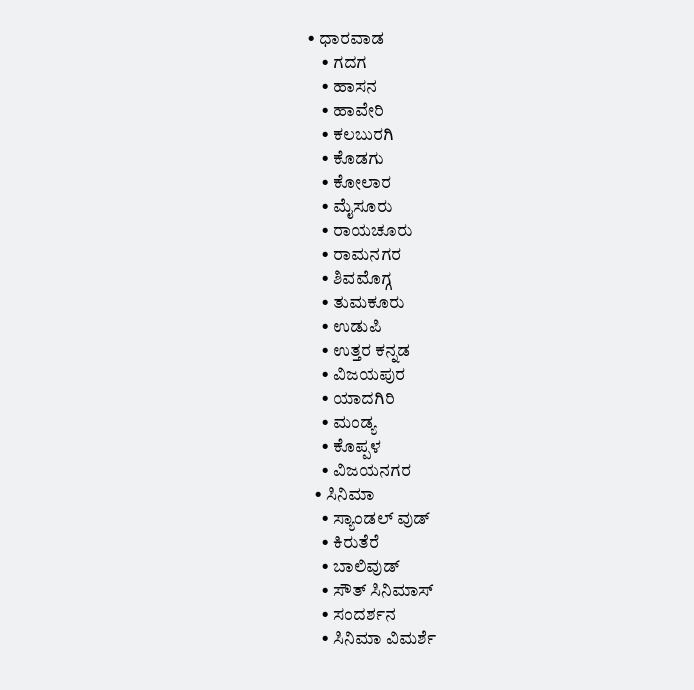• ಧಾರವಾಡ
    • ಗದಗ
    • ಹಾಸನ
    • ಹಾವೇರಿ
    • ಕಲಬುರಗಿ
    • ಕೊಡಗು
    • ಕೋಲಾರ
    • ಮೈಸೂರು
    • ರಾಯಚೂರು
    • ರಾಮನಗರ
    • ಶಿವಮೊಗ್ಗ
    • ತುಮಕೂರು
    • ಉಡುಪಿ
    • ಉತ್ತರ ಕನ್ನಡ
    • ವಿಜಯಪುರ
    • ಯಾದಗಿರಿ
    • ಮಂಡ್ಯ
    • ಕೊಪ್ಪಳ
    • ವಿಜಯನಗರ
  • ಸಿನಿಮಾ
    • ಸ್ಯಾಂಡಲ್ ವುಡ್
    • ಕಿರುತೆರೆ
    • ಬಾಲಿವುಡ್
    • ಸೌತ್ ಸಿನಿಮಾಸ್
    • ಸಂದರ್ಶನ
    • ಸಿನಿಮಾ ವಿಮರ್ಶೆ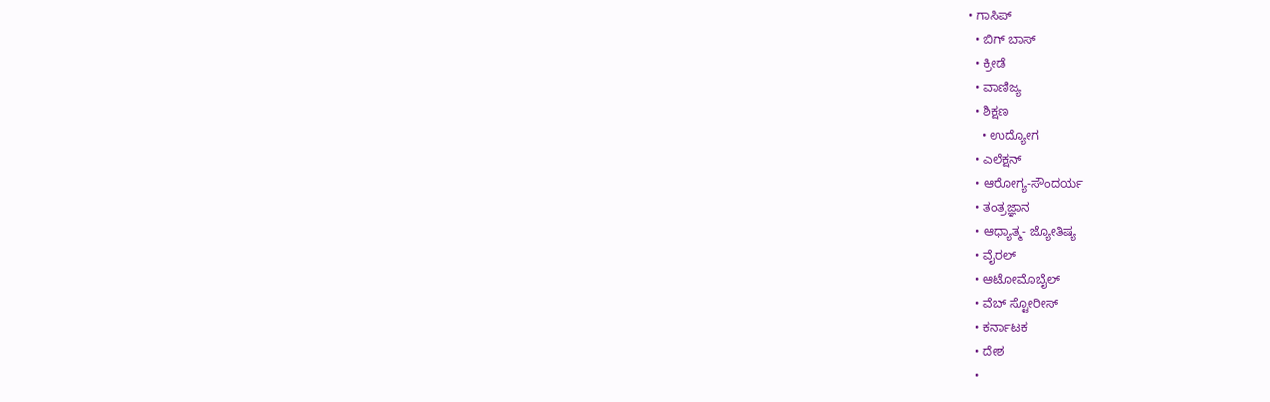• ಗಾಸಿಪ್
  • ಬಿಗ್ ಬಾಸ್
  • ಕ್ರೀಡೆ
  • ವಾಣಿಜ್ಯ
  • ಶಿಕ್ಷಣ
    • ಉದ್ಯೋಗ
  • ಎಲೆಕ್ಷನ್
  • ಆರೋಗ್ಯ-ಸೌಂದರ್ಯ
  • ತಂತ್ರಜ್ಞಾನ
  • ಆಧ್ಯಾತ್ಮ- ಜ್ಯೋತಿಷ್ಯ
  • ವೈರಲ್
  • ಆಟೋಮೊಬೈಲ್
  • ವೆಬ್ ಸ್ಟೋರೀಸ್
  • ಕರ್ನಾಟಕ
  • ದೇಶ
  •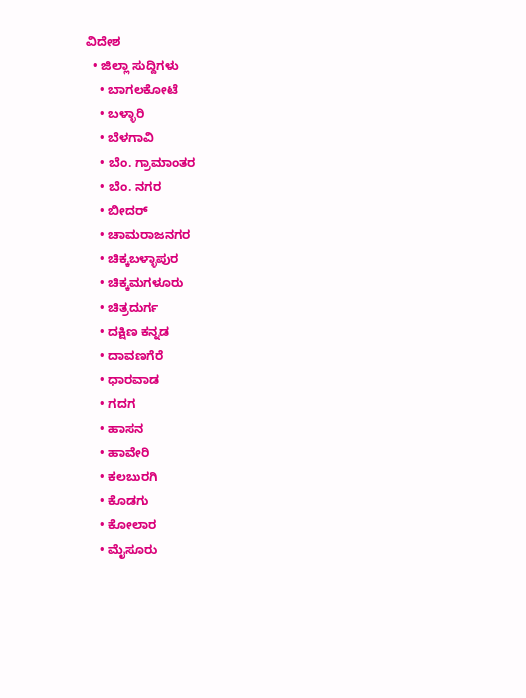ವಿದೇಶ
  • ಜಿಲ್ಲಾ ಸುದ್ದಿಗಳು
    • ಬಾಗಲಕೋಟೆ
    • ಬಳ್ಳಾರಿ
    • ಬೆಳಗಾವಿ
    • ಬೆಂ. ಗ್ರಾಮಾಂತರ
    • ಬೆಂ. ನಗರ
    • ಬೀದರ್
    • ಚಾಮರಾಜನಗರ
    • ಚಿಕ್ಕಬಳ್ಳಾಪುರ
    • ಚಿಕ್ಕಮಗಳೂರು
    • ಚಿತ್ರದುರ್ಗ
    • ದಕ್ಷಿಣ ಕನ್ನಡ
    • ದಾವಣಗೆರೆ
    • ಧಾರವಾಡ
    • ಗದಗ
    • ಹಾಸನ
    • ಹಾವೇರಿ
    • ಕಲಬುರಗಿ
    • ಕೊಡಗು
    • ಕೋಲಾರ
    • ಮೈಸೂರು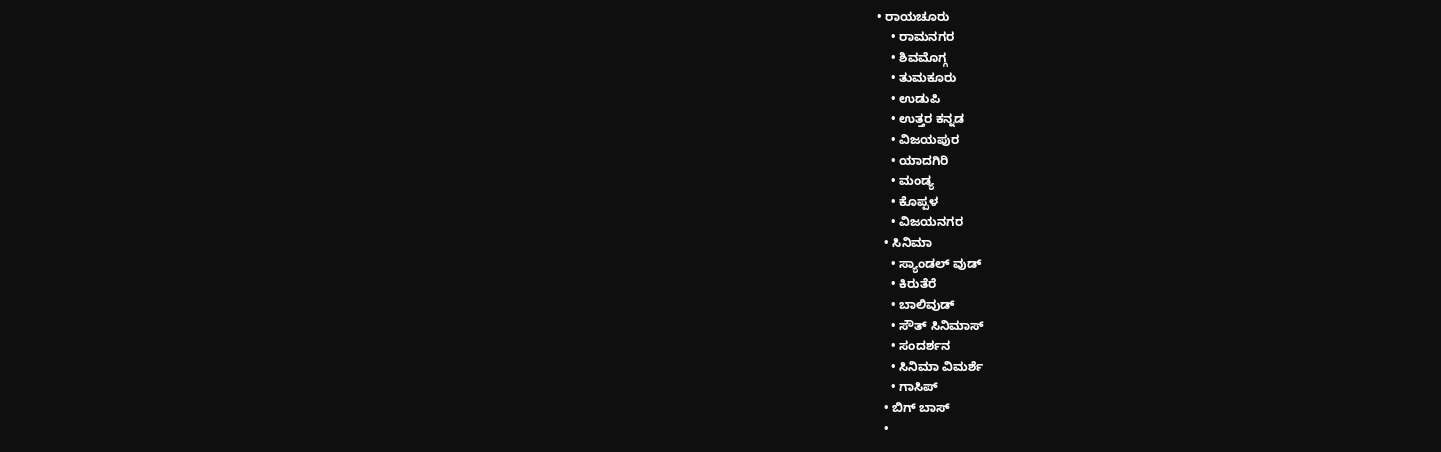• ರಾಯಚೂರು
    • ರಾಮನಗರ
    • ಶಿವಮೊಗ್ಗ
    • ತುಮಕೂರು
    • ಉಡುಪಿ
    • ಉತ್ತರ ಕನ್ನಡ
    • ವಿಜಯಪುರ
    • ಯಾದಗಿರಿ
    • ಮಂಡ್ಯ
    • ಕೊಪ್ಪಳ
    • ವಿಜಯನಗರ
  • ಸಿನಿಮಾ
    • ಸ್ಯಾಂಡಲ್ ವುಡ್
    • ಕಿರುತೆರೆ
    • ಬಾಲಿವುಡ್
    • ಸೌತ್ ಸಿನಿಮಾಸ್
    • ಸಂದರ್ಶನ
    • ಸಿನಿಮಾ ವಿಮರ್ಶೆ
    • ಗಾಸಿಪ್
  • ಬಿಗ್ ಬಾಸ್
  •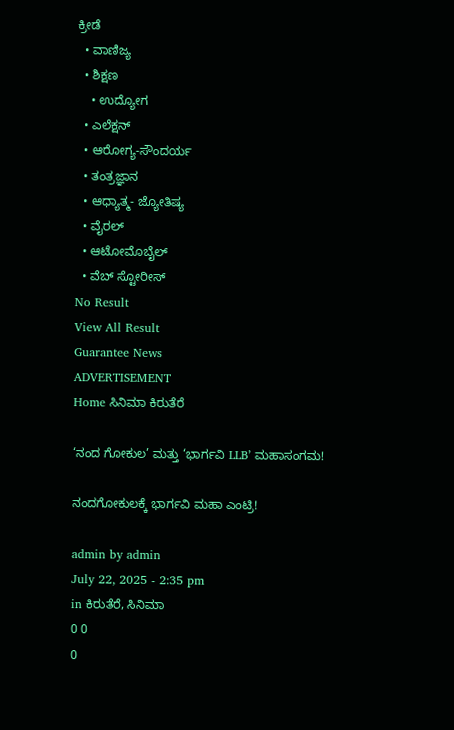ಕ್ರೀಡೆ
  • ವಾಣಿಜ್ಯ
  • ಶಿಕ್ಷಣ
    • ಉದ್ಯೋಗ
  • ಎಲೆಕ್ಷನ್
  • ಆರೋಗ್ಯ-ಸೌಂದರ್ಯ
  • ತಂತ್ರಜ್ಞಾನ
  • ಆಧ್ಯಾತ್ಮ- ಜ್ಯೋತಿಷ್ಯ
  • ವೈರಲ್
  • ಆಟೋಮೊಬೈಲ್
  • ವೆಬ್ ಸ್ಟೋರೀಸ್
No Result
View All Result
Guarantee News
ADVERTISEMENT
Home ಸಿನಿಮಾ ಕಿರುತೆರೆ

‘ನಂದ ಗೋಕುಲ’ ಮತ್ತು ‘ಭಾರ್ಗವಿ LLB’ ಮಹಾಸಂಗಮ!

ನಂದಗೋಕುಲಕ್ಕೆ ಭಾರ್ಗವಿ ಮಹಾ ಎಂಟ್ರಿ!

admin by admin
July 22, 2025 - 2:35 pm
in ಕಿರುತೆರೆ, ಸಿನಿಮಾ
0 0
0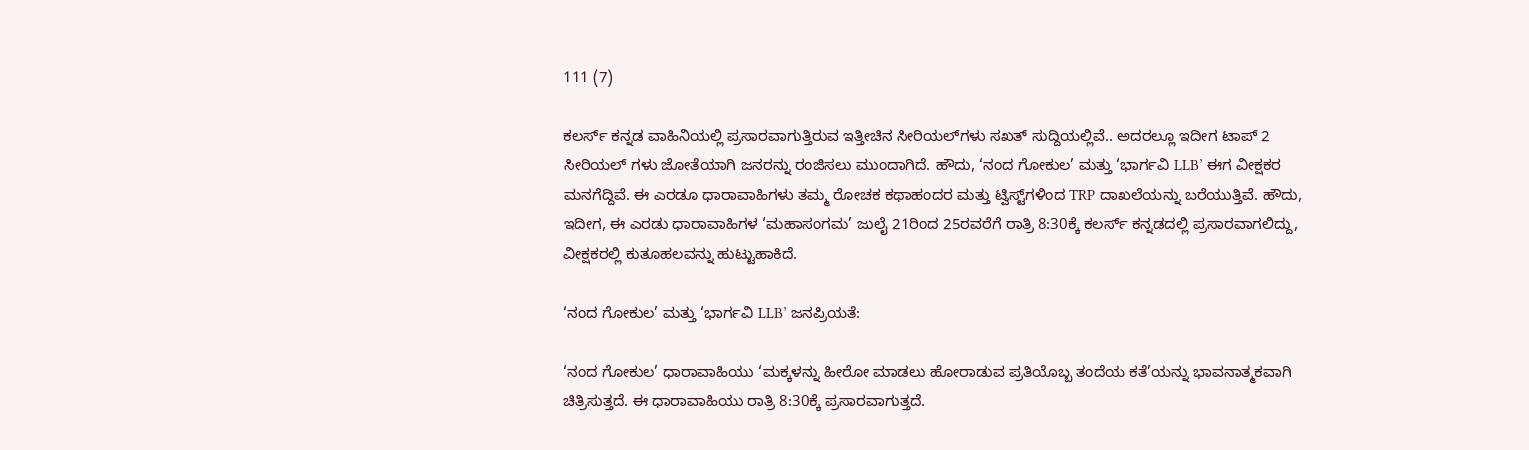111 (7)

ಕಲರ್ಸ್‌ ಕನ್ನಡ ವಾಹಿನಿಯಲ್ಲಿ ಪ್ರಸಾರವಾಗುತ್ತಿರುವ ಇತ್ತೀಚಿನ ಸೀರಿಯಲ್‌‌ಗಳು ಸಖತ್‌ ಸುದ್ದಿಯಲ್ಲಿವೆ.. ಅದರಲ್ಲೂ ಇದೀಗ ಟಾಪ್‌ 2 ಸೀರಿಯಲ್‌ ಗಳು ಜೋತೆಯಾಗಿ ಜನರನ್ನು ರಂಜಿಸಲು ಮುಂದಾಗಿದೆ. ಹೌದು, ‘ನಂದ ಗೋಕುಲ’ ಮತ್ತು ‘ಭಾರ್ಗವಿ LLB’ ಈಗ ವೀಕ್ಷಕರ ಮನಗೆದ್ದಿವೆ. ಈ ಎರಡೂ ಧಾರಾವಾಹಿಗಳು ತಮ್ಮ ರೋಚಕ ಕಥಾಹಂದರ ಮತ್ತು ಟ್ವಿಸ್ಟ್‌ಗಳಿಂದ TRP ದಾಖಲೆಯನ್ನು ಬರೆಯುತ್ತಿವೆ. ಹೌದು, ಇದೀಗ, ಈ ಎರಡು ಧಾರಾವಾಹಿಗಳ ‘ಮಹಾಸಂಗಮ’ ಜುಲೈ 21ರಿಂದ 25ರವರೆಗೆ ರಾತ್ರಿ 8:30ಕ್ಕೆ ಕಲರ್ಸ್ ಕನ್ನಡದಲ್ಲಿ ಪ್ರಸಾರವಾಗಲಿದ್ದು, ವೀಕ್ಷಕರಲ್ಲಿ ಕುತೂಹಲವನ್ನು ಹುಟ್ಟುಹಾಕಿದೆ.

‘ನಂದ ಗೋಕುಲ’ ಮತ್ತು ‘ಭಾರ್ಗವಿ LLB’ ಜನಪ್ರಿಯತೆ:

‘ನಂದ ಗೋಕುಲ’ ಧಾರಾವಾಹಿಯು ‘ಮಕ್ಕಳನ್ನು ಹೀರೋ ಮಾಡಲು ಹೋರಾಡುವ ಪ್ರತಿಯೊಬ್ಬ ತಂದೆಯ ಕತೆ’ಯನ್ನು ಭಾವನಾತ್ಮಕವಾಗಿ ಚಿತ್ರಿಸುತ್ತದೆ. ಈ ಧಾರಾವಾಹಿಯು ರಾತ್ರಿ 8:30ಕ್ಕೆ ಪ್ರಸಾರವಾಗುತ್ತದೆ.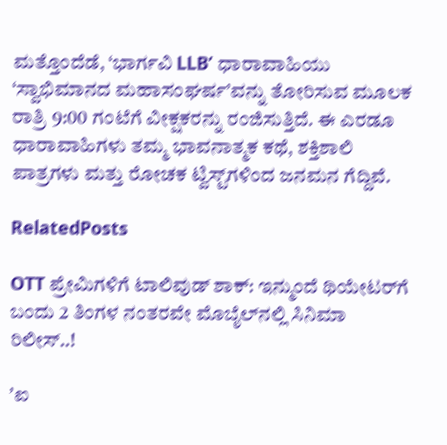ಮತ್ತೊಂದೆಡೆ, ‘ಭಾರ್ಗವಿ LLB’ ಧಾರಾವಾಹಿಯು ‘ಸ್ವಾಭಿಮಾನದ ಮಹಾಸಂಘರ್ಷ’ವನ್ನು ತೋರಿಸುವ ಮೂಲಕ ರಾತ್ರಿ 9:00 ಗಂಟೆಗೆ ವೀಕ್ಷಕರನ್ನು ರಂಜಿಸುತ್ತಿದೆ. ಈ ಎರಡೂ ಧಾರಾವಾಹಿಗಳು ತಮ್ಮ ಭಾವನಾತ್ಮಕ ಕಥೆ, ಶಕ್ತಿಶಾಲಿ ಪಾತ್ರಗಳು ಮತ್ತು ರೋಚಕ ಟ್ವಿಸ್ಟ್‌ಗಳಿಂದ ಜನಮನ ಗೆದ್ದಿವೆ.

RelatedPosts

OTT ಪ್ರೇಮಿಗಳಿಗೆ ಟಾಲಿವುಡ್‌ ಶಾಕ್: ಇನ್ಮುಂದೆ ಥಿಯೇಟರ್‌ಗೆ ಬಂದು 2 ತಿಂಗಳ ನಂತರವೇ ಮೊಬೈಲ್‌ನಲ್ಲಿ ಸಿನಿಮಾ ರಿಲೀಸ್‌..!

ʼಐ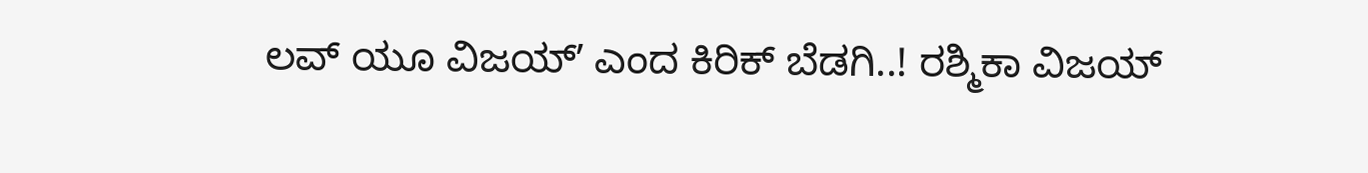ಲವ್‌ ಯೂ ವಿಜಯ್‌ʼ ಎಂದ ಕಿರಿಕ್‌ ಬೆಡಗಿ..! ರಶ್ಮಿಕಾ ವಿಜಯ್‌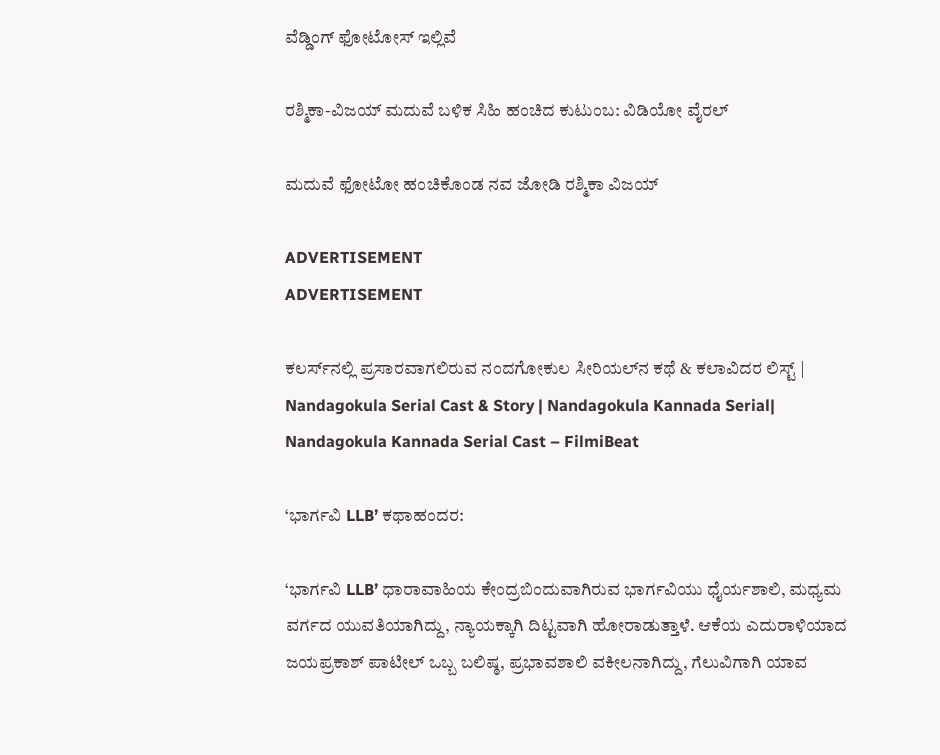ವೆಡ್ಡಿಂಗ್‌ ಫೋಟೋಸ್‌ ಇಲ್ಲಿವೆ

ರಶ್ಮಿಕಾ-ವಿಜಯ್ ಮದುವೆ ಬಳಿಕ ಸಿಹಿ ಹಂಚಿದ ಕುಟುಂಬ: ವಿಡಿಯೋ ವೈರಲ್‌

ಮದುವೆ ಫೋಟೋ ಹಂಚಿಕೊಂಡ ನವ ಜೋಡಿ ರಶ್ಮಿಕಾ ವಿಜಯ್‌

ADVERTISEMENT
ADVERTISEMENT

ಕಲರ್ಸ್‌ನಲ್ಲಿ ಪ್ರಸಾರವಾಗಲಿರುವ ನಂದಗೋಕುಲ ಸೀರಿಯಲ್‌ನ ಕಥೆ & ಕಲಾವಿದರ ಲಿಸ್ಟ್ | Nandagokula Serial Cast & Story | Nandagokula Kannada Serial| Nandagokula Kannada Serial Cast – FilmiBeat

‘ಭಾರ್ಗವಿ LLB’ ಕಥಾಹಂದರ:

‘ಭಾರ್ಗವಿ LLB’ ಧಾರಾವಾಹಿಯ ಕೇಂದ್ರಬಿಂದುವಾಗಿರುವ ಭಾರ್ಗವಿಯು ಧೈರ್ಯಶಾಲಿ, ಮಧ್ಯಮ ವರ್ಗದ ಯುವತಿಯಾಗಿದ್ದು, ನ್ಯಾಯಕ್ಕಾಗಿ ದಿಟ್ಟವಾಗಿ ಹೋರಾಡುತ್ತಾಳೆ. ಆಕೆಯ ಎದುರಾಳಿಯಾದ ಜಯಪ್ರಕಾಶ್ ಪಾಟೀಲ್ ಒಬ್ಬ ಬಲಿಷ್ಠ, ಪ್ರಭಾವಶಾಲಿ ವಕೀಲನಾಗಿದ್ದು, ಗೆಲುವಿಗಾಗಿ ಯಾವ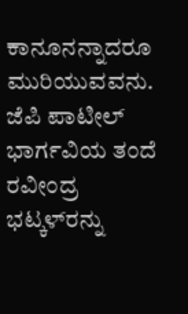ಕಾನೂನನ್ನಾದರೂ ಮುರಿಯುವವನು. ಜೆಪಿ ಪಾಟೀಲ್ ಭಾರ್ಗವಿಯ ತಂದೆ ರವೀಂದ್ರ ಭಟ್ಕಳ್‌ರನ್ನು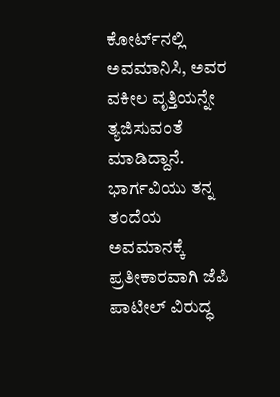ಕೋರ್ಟ್‌ನಲ್ಲಿ ಅವಮಾನಿಸಿ, ಅವರ ವಕೀಲ ವೃತ್ತಿಯನ್ನೇ ತ್ಯಜಿಸುವಂತೆ ಮಾಡಿದ್ದಾನೆ. ಭಾರ್ಗವಿಯು ತನ್ನ ತಂದೆಯ ಅವಮಾನಕ್ಕೆ ಪ್ರತೀಕಾರವಾಗಿ ಜೆಪಿ ಪಾಟೀಲ್ ವಿರುದ್ಧ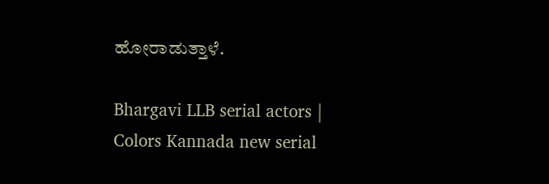ಹೋರಾಡುತ್ತಾಳೆ.

Bhargavi LLB serial actors | Colors Kannada new serial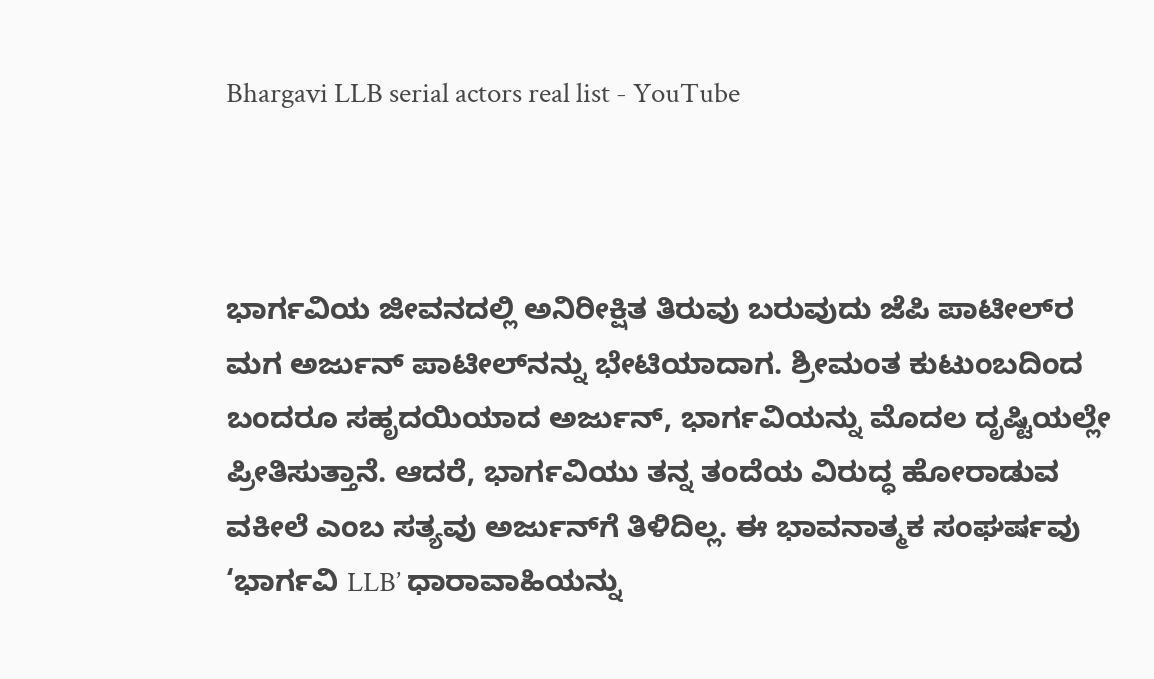Bhargavi LLB serial actors real list - YouTube



ಭಾರ್ಗವಿಯ ಜೀವನದಲ್ಲಿ ಅನಿರೀಕ್ಷಿತ ತಿರುವು ಬರುವುದು ಜೆಪಿ ಪಾಟೀಲ್‌ರ ಮಗ ಅರ್ಜುನ್ ಪಾಟೀಲ್‌ನನ್ನು ಭೇಟಿಯಾದಾಗ. ಶ್ರೀಮಂತ ಕುಟುಂಬದಿಂದ ಬಂದರೂ ಸಹೃದಯಿಯಾದ ಅರ್ಜುನ್, ಭಾರ್ಗವಿಯನ್ನು ಮೊದಲ ದೃಷ್ಟಿಯಲ್ಲೇ ಪ್ರೀತಿಸುತ್ತಾನೆ. ಆದರೆ, ಭಾರ್ಗವಿಯು ತನ್ನ ತಂದೆಯ ವಿರುದ್ಧ ಹೋರಾಡುವ ವಕೀಲೆ ಎಂಬ ಸತ್ಯವು ಅರ್ಜುನ್‌ಗೆ ತಿಳಿದಿಲ್ಲ. ಈ ಭಾವನಾತ್ಮಕ ಸಂಘರ್ಷವು ‘ಭಾರ್ಗವಿ LLB’ ಧಾರಾವಾಹಿಯನ್ನು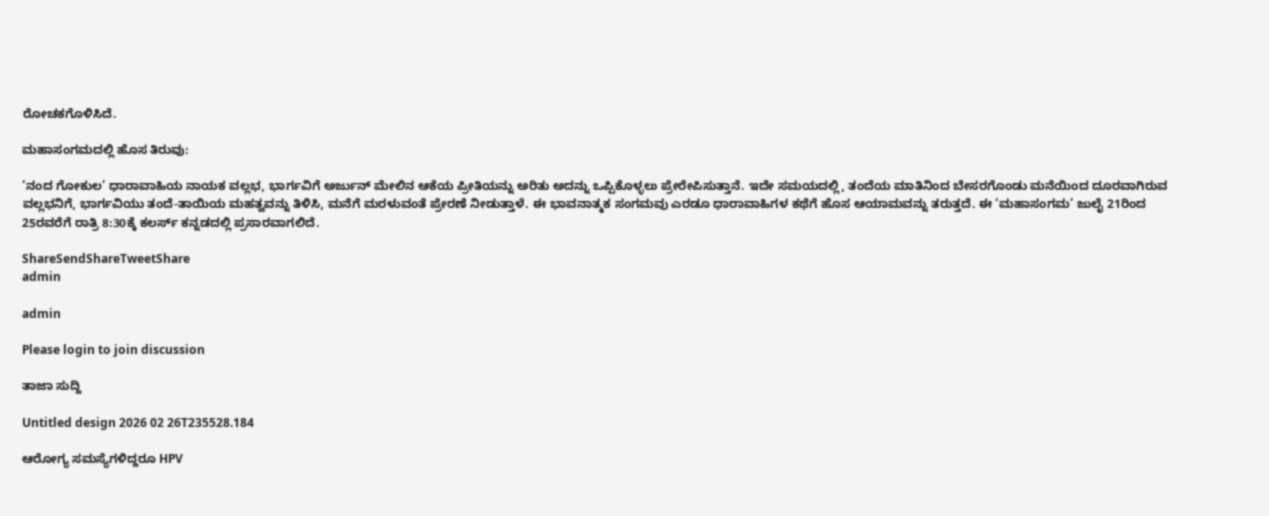ರೋಚಕಗೊಳಿಸಿದೆ.

ಮಹಾಸಂಗಮದಲ್ಲಿ ಹೊಸ ತಿರುವು:

‘ನಂದ ಗೋಕುಲ’ ಧಾರಾವಾಹಿಯ ನಾಯಕ ವಲ್ಲಭ, ಭಾರ್ಗವಿಗೆ ಅರ್ಜುನ್ ಮೇಲಿನ ಆಕೆಯ ಪ್ರೀತಿಯನ್ನು ಅರಿತು ಅದನ್ನು ಒಪ್ಪಿಕೊಳ್ಳಲು ಪ್ರೇರೇಪಿಸುತ್ತಾನೆ. ಇದೇ ಸಮಯದಲ್ಲಿ, ತಂದೆಯ ಮಾತಿನಿಂದ ಬೇಸರಗೊಂಡು ಮನೆಯಿಂದ ದೂರವಾಗಿರುವ ವಲ್ಲಭನಿಗೆ, ಭಾರ್ಗವಿಯು ತಂದೆ-ತಾಯಿಯ ಮಹತ್ವವನ್ನು ತಿಳಿಸಿ, ಮನೆಗೆ ಮರಳುವಂತೆ ಪ್ರೇರಣೆ ನೀಡುತ್ತಾಳೆ. ಈ ಭಾವನಾತ್ಮಕ ಸಂಗಮವು ಎರಡೂ ಧಾರಾವಾಹಿಗಳ ಕಥೆಗೆ ಹೊಸ ಆಯಾಮವನ್ನು ತರುತ್ತದೆ. ಈ ‘ಮಹಾಸಂಗಮ’ ಜುಲೈ 21ರಿಂದ 25ರವರೆಗೆ ರಾತ್ರಿ 8:30ಕ್ಕೆ ಕಲರ್ಸ್ ಕನ್ನಡದಲ್ಲಿ ಪ್ರಸಾರವಾಗಲಿದೆ.

ShareSendShareTweetShare
admin

admin

Please login to join discussion

ತಾಜಾ ಸುದ್ದಿ

Untitled design 2026 02 26T235528.184

ಆರೋಗ್ಯ ಸಮಸ್ಯೆಗಳಿದ್ದರೂ HPV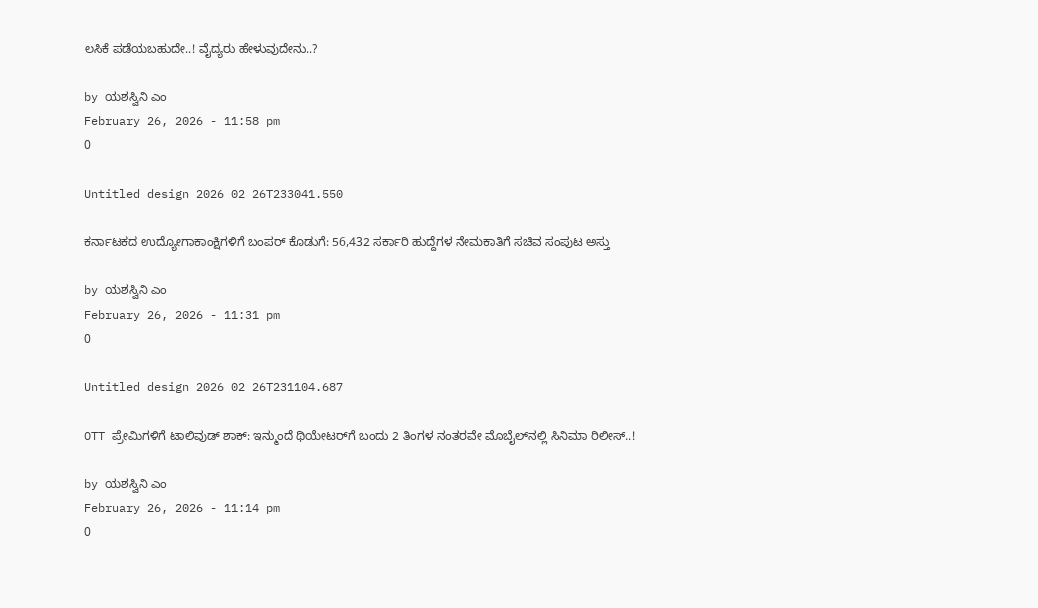ಲಸಿಕೆ ಪಡೆಯಬಹುದೇ..! ವೈದ್ಯರು ಹೇಳುವುದೇನು..?

by ಯಶಸ್ವಿನಿ ಎಂ
February 26, 2026 - 11:58 pm
0

Untitled design 2026 02 26T233041.550

ಕರ್ನಾಟಕದ ಉದ್ಯೋಗಾಕಾಂಕ್ಷಿಗಳಿಗೆ ಬಂಪರ್ ಕೊಡುಗೆ: 56,432 ಸರ್ಕಾರಿ ಹುದ್ದೆಗಳ ನೇಮಕಾತಿಗೆ ಸಚಿವ ಸಂಪುಟ ಅಸ್ತು

by ಯಶಸ್ವಿನಿ ಎಂ
February 26, 2026 - 11:31 pm
0

Untitled design 2026 02 26T231104.687

OTT ಪ್ರೇಮಿಗಳಿಗೆ ಟಾಲಿವುಡ್‌ ಶಾಕ್: ಇನ್ಮುಂದೆ ಥಿಯೇಟರ್‌ಗೆ ಬಂದು 2 ತಿಂಗಳ ನಂತರವೇ ಮೊಬೈಲ್‌ನಲ್ಲಿ ಸಿನಿಮಾ ರಿಲೀಸ್‌..!

by ಯಶಸ್ವಿನಿ ಎಂ
February 26, 2026 - 11:14 pm
0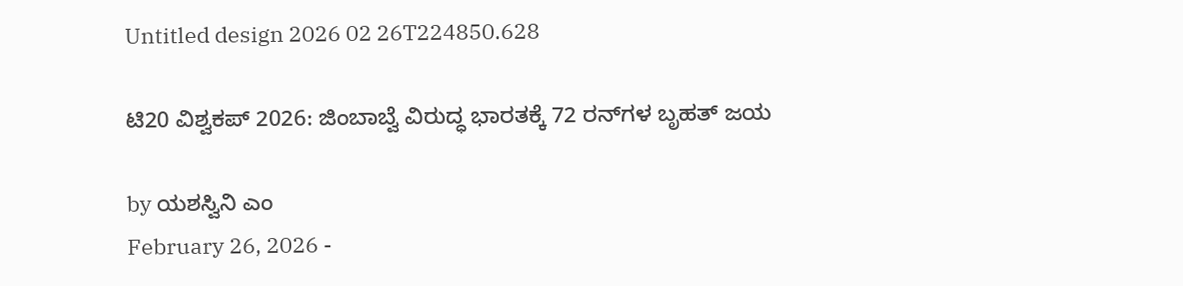Untitled design 2026 02 26T224850.628

ಟಿ20 ವಿಶ್ವಕಪ್ 2026: ಜಿಂಬಾಬ್ವೆ ವಿರುದ್ಧ ಭಾರತಕ್ಕೆ 72 ರನ್‌ಗಳ ಬೃಹತ್ ಜಯ

by ಯಶಸ್ವಿನಿ ಎಂ
February 26, 2026 -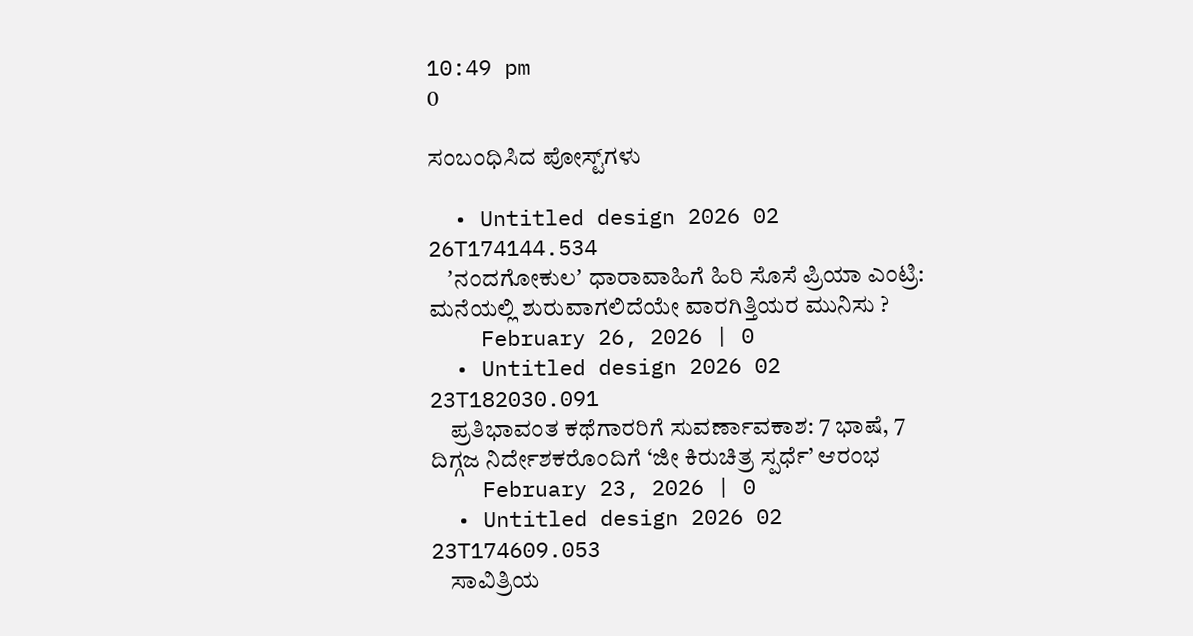10:49 pm
0

ಸಂಬಂಧಿಸಿದ ಪೋಸ್ಟ್‌ಗಳು

  • Untitled design 2026 02 26T174144.534
    ʼನಂದಗೋಕುಲʼ ಧಾರಾವಾಹಿಗೆ ಹಿರಿ ಸೊಸೆ ಪ್ರಿಯಾ ಎಂಟ್ರಿ: ಮನೆಯಲ್ಲಿ ಶುರುವಾಗಲಿದೆಯೇ ವಾರಗಿತ್ತಿಯರ ಮುನಿಸು ?
    February 26, 2026 | 0
  • Untitled design 2026 02 23T182030.091
    ಪ್ರತಿಭಾವಂತ ಕಥೆಗಾರರಿಗೆ ಸುವರ್ಣಾವಕಾಶ: 7 ಭಾಷೆ, 7 ದಿಗ್ಗಜ ನಿರ್ದೇಶಕರೊಂದಿಗೆ ‘ಜೀ ಕಿರುಚಿತ್ರ ಸ್ಪರ್ಧೆ’ ಆರಂಭ
    February 23, 2026 | 0
  • Untitled design 2026 02 23T174609.053
    ಸಾವಿತ್ರಿಯ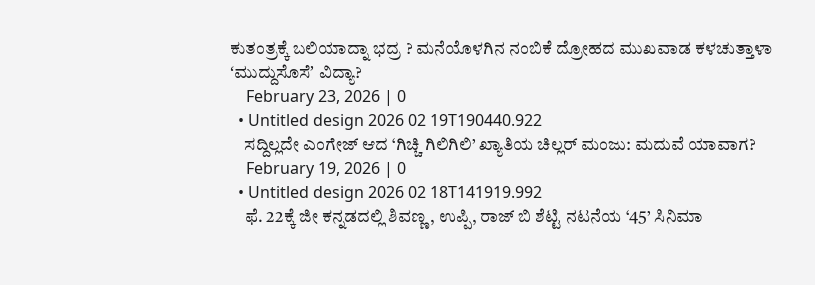ಕುತಂತ್ರಕ್ಕೆ ಬಲಿಯಾದ್ನಾ ಭದ್ರ ? ಮನೆಯೊಳಗಿನ ನಂಬಿಕೆ ದ್ರೋಹದ ಮುಖವಾಡ ಕಳಚುತ್ತಾಳಾ ʻಮುದ್ದುಸೊಸೆʼ ವಿದ್ಯಾ?
    February 23, 2026 | 0
  • Untitled design 2026 02 19T190440.922
    ಸದ್ದಿಲ್ಲದೇ ಎಂಗೇಜ್‌ ಆದ ‘ಗಿಚ್ಚಿ ಗಿಲಿಗಿಲಿ’ ಖ್ಯಾತಿಯ ಚಿಲ್ಲರ್ ಮಂಜು: ಮದುವೆ ಯಾವಾಗ?
    February 19, 2026 | 0
  • Untitled design 2026 02 18T141919.992
    ಫೆ. 22ಕ್ಕೆ ಜೀ ಕನ್ನಡದಲ್ಲಿ ಶಿವಣ್ಣ, ಉಪ್ಪಿ, ರಾಜ್‌ ಬಿ ಶೆಟ್ಟಿ ನಟನೆಯ ‘45’ ಸಿನಿಮಾ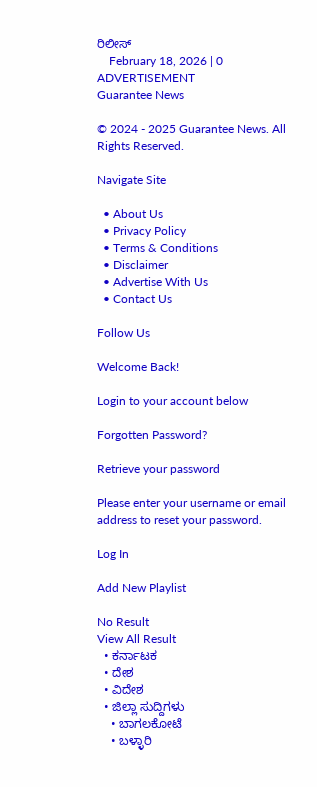ರಿಲೀಸ್‌
    February 18, 2026 | 0
ADVERTISEMENT
Guarantee News

© 2024 - 2025 Guarantee News. All Rights Reserved.

Navigate Site

  • About Us
  • Privacy Policy
  • Terms & Conditions
  • Disclaimer
  • Advertise With Us
  • Contact Us

Follow Us

Welcome Back!

Login to your account below

Forgotten Password?

Retrieve your password

Please enter your username or email address to reset your password.

Log In

Add New Playlist

No Result
View All Result
  • ಕರ್ನಾಟಕ
  • ದೇಶ
  • ವಿದೇಶ
  • ಜಿಲ್ಲಾ ಸುದ್ದಿಗಳು
    • ಬಾಗಲಕೋಟೆ
    • ಬಳ್ಳಾರಿ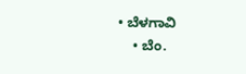• ಬೆಳಗಾವಿ
    • ಬೆಂ.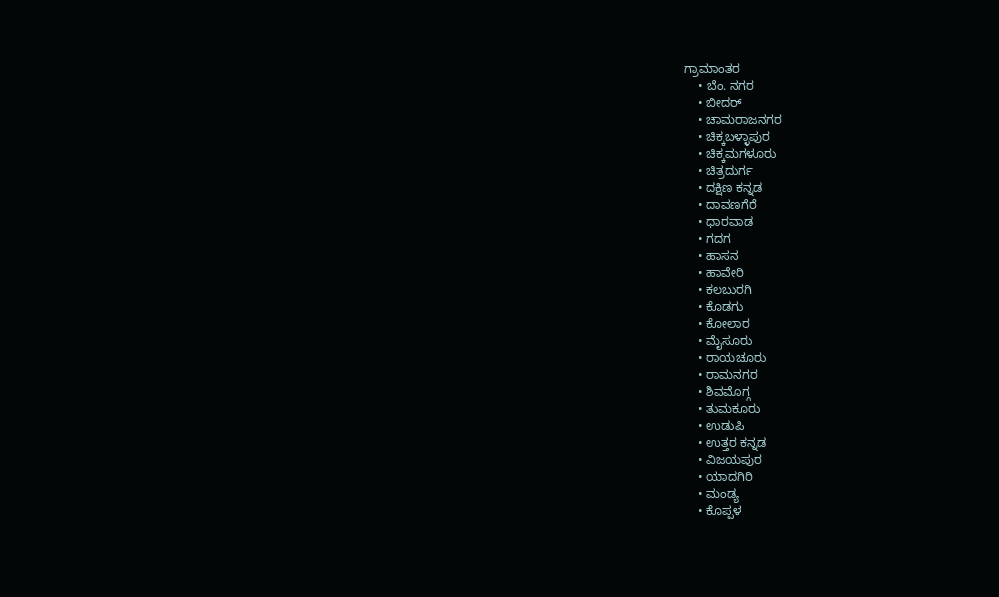ಗ್ರಾಮಾಂತರ
    • ಬೆಂ. ನಗರ
    • ಬೀದರ್
    • ಚಾಮರಾಜನಗರ
    • ಚಿಕ್ಕಬಳ್ಳಾಪುರ
    • ಚಿಕ್ಕಮಗಳೂರು
    • ಚಿತ್ರದುರ್ಗ
    • ದಕ್ಷಿಣ ಕನ್ನಡ
    • ದಾವಣಗೆರೆ
    • ಧಾರವಾಡ
    • ಗದಗ
    • ಹಾಸನ
    • ಹಾವೇರಿ
    • ಕಲಬುರಗಿ
    • ಕೊಡಗು
    • ಕೋಲಾರ
    • ಮೈಸೂರು
    • ರಾಯಚೂರು
    • ರಾಮನಗರ
    • ಶಿವಮೊಗ್ಗ
    • ತುಮಕೂರು
    • ಉಡುಪಿ
    • ಉತ್ತರ ಕನ್ನಡ
    • ವಿಜಯಪುರ
    • ಯಾದಗಿರಿ
    • ಮಂಡ್ಯ
    • ಕೊಪ್ಪಳ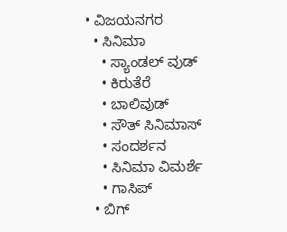• ವಿಜಯನಗರ
  • ಸಿನಿಮಾ
    • ಸ್ಯಾಂಡಲ್ ವುಡ್
    • ಕಿರುತೆರೆ
    • ಬಾಲಿವುಡ್
    • ಸೌತ್ ಸಿನಿಮಾಸ್
    • ಸಂದರ್ಶನ
    • ಸಿನಿಮಾ ವಿಮರ್ಶೆ
    • ಗಾಸಿಪ್
  • ಬಿಗ್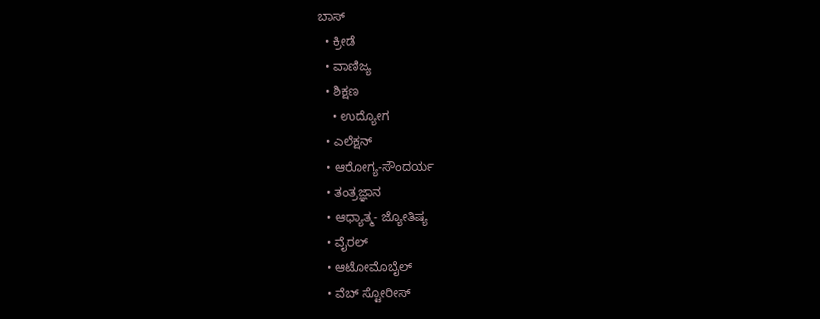ಬಾಸ್
  • ಕ್ರೀಡೆ
  • ವಾಣಿಜ್ಯ
  • ಶಿಕ್ಷಣ
    • ಉದ್ಯೋಗ
  • ಎಲೆಕ್ಷನ್
  • ಆರೋಗ್ಯ-ಸೌಂದರ್ಯ
  • ತಂತ್ರಜ್ಞಾನ
  • ಆಧ್ಯಾತ್ಮ- ಜ್ಯೋತಿಷ್ಯ
  • ವೈರಲ್
  • ಆಟೋಮೊಬೈಲ್
  • ವೆಬ್ ಸ್ಟೋರೀಸ್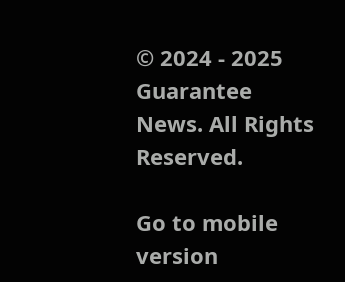© 2024 - 2025 Guarantee News. All Rights Reserved.

Go to mobile version